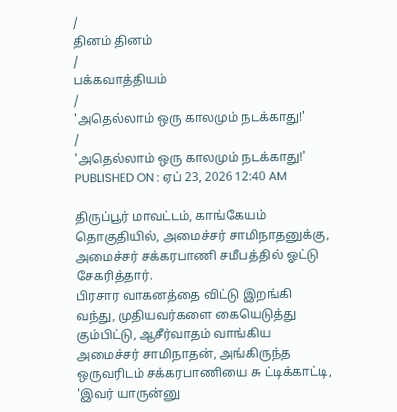/
தினம் தினம்
/
பக்கவாத்தியம்
/
'அதெல்லாம் ஒரு காலமும் நடக்காது!'
/
'அதெல்லாம் ஒரு காலமும் நடக்காது!'
PUBLISHED ON : ஏப் 23, 2026 12:40 AM

திருப்பூர் மாவட்டம், காங்கேயம் தொகுதியில், அமைச்சர் சாமிநாதனுக்கு, அமைச்சர் சக்கரபாணி சமீபத்தில் ஓட்டு சேகரித்தார்.
பிரசார வாகனத்தை விட்டு இறங்கி வந்து, முதியவர்களை கையெடுத்து கும்பிட்டு, ஆசீர்வாதம் வாங்கிய அமைச்சர் சாமிநாதன், அங்கிருந்த ஒருவரிடம் சக்கரபாணியை சு ட்டிக்காட்டி, 'இவர் யாருன்னு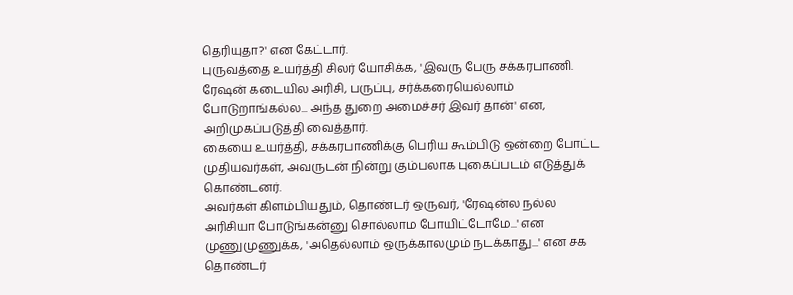தெரியுதா?' என கேட்டார்.
புருவத்தை உயர்த்தி சிலர் யோசிக்க, 'இவரு பேரு சக்கரபாணி. ரேஷன் கடையில அரிசி, பருப்பு, சர்க்கரையெல்லாம் போடுறாங்கல்ல... அந்த துறை அமைச்சர் இவர் தான்' என, அறிமுகப்படுத்தி வைத்தார்.
கையை உயர்த்தி, சக்கரபாணிக்கு பெரிய கூம்பிடு ஒன்றை போட்ட முதியவர்கள், அவருடன் நின்று கும்பலாக புகைப்படம் எடுத்துக் கொண்டனர்.
அவர்கள் கிளம்பியதும், தொண்டர் ஒருவர், 'ரேஷன்ல நல்ல அரிசியா போடுங்கன்னு சொல்லாம போயிட்டோமே...' என முணுமுணுக்க, 'அதெல்லாம் ஒருக்காலமும் நடக்காது...' என சக தொண்டர்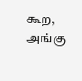கூற, அங்கு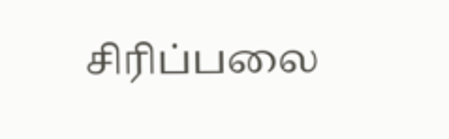சிரிப்பலை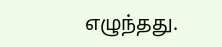எழுந்தது.